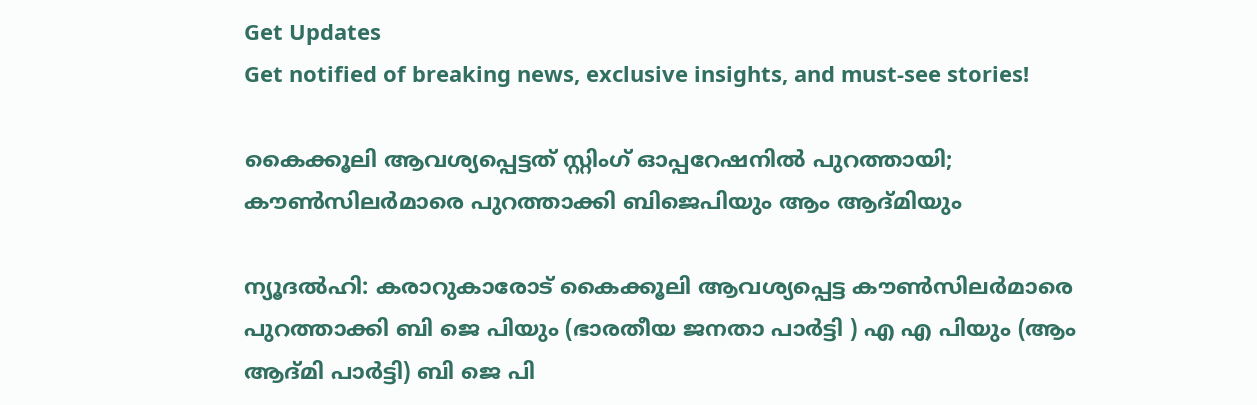Get Updates
Get notified of breaking news, exclusive insights, and must-see stories!

കൈക്കൂലി ആവശ്യപ്പെട്ടത് സ്റ്റിംഗ് ഓപ്പറേഷനില്‍ പുറത്തായി; കൗണ്‍സിലര്‍മാരെ പുറത്താക്കി ബിജെപിയും ആം ആദ്മിയും

ന്യൂദല്‍ഹി: കരാറുകാരോട് കൈക്കൂലി ആവശ്യപ്പെട്ട കൗണ്‍സിലര്‍മാരെ പുറത്താക്കി ബി ജെ പിയും (ഭാരതീയ ജനതാ പാര്‍ട്ടി ) എ എ പിയും (ആം ആദ്മി പാര്‍ട്ടി) ബി ജെ പി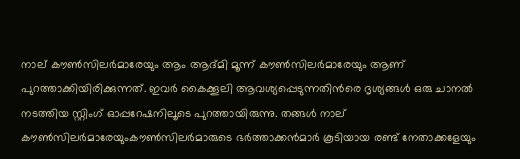നാല് കൗണ്‍സിലര്‍മാരേയും ആം ആദ്മി മൂന്ന് കൗണ്‍സിലര്‍മാരേയും ആണ് പുറത്താക്കിയിരിക്കുന്നത്. ഇവര്‍ കൈക്കൂലി ആവശ്യപ്പെടുന്നതിന്‍രെ ദൃശ്യങ്ങള്‍ ഒരു ചാനല്‍ നടത്തിയ സ്റ്റിംഗ് ഓപ്പറേഷനിലൂടെ പുറത്തായിരുന്നു. തങ്ങള്‍ നാല് കൗണ്‍സിലര്‍മാരേയുംകൗണ്‍സിലര്‍മാരുടെ ഭര്‍ത്താക്കന്‍മാര്‍ കൂടിയായ രണ്ട് നേതാക്കളേയും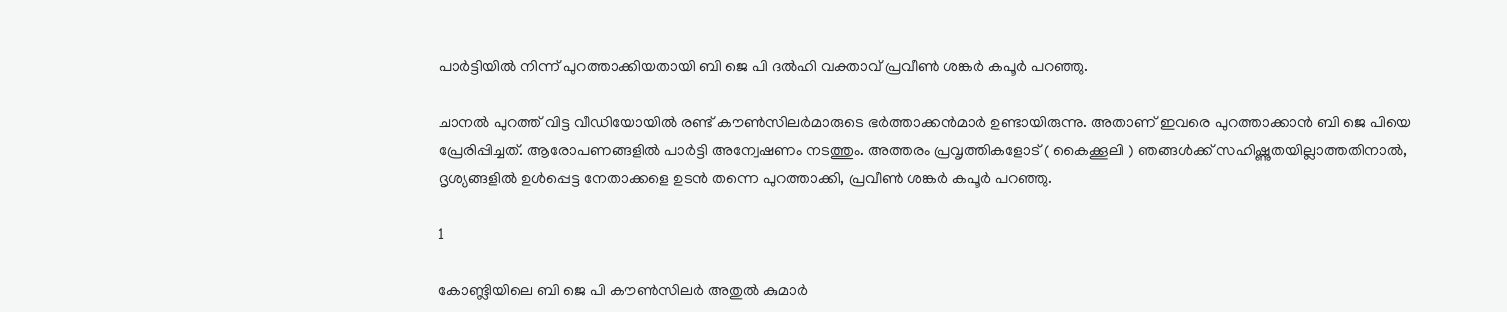പാര്‍ട്ടിയില്‍ നിന്ന് പുറത്താക്കിയതായി ബി ജെ പി ദല്‍ഹി വക്താവ് പ്രവീണ്‍ ശങ്കര്‍ കപൂര്‍ പറഞ്ഞു.

ചാനല്‍ പുറത്ത് വിട്ട വീഡിയോയില്‍ രണ്ട് കൗണ്‍സിലര്‍മാരുടെ ഭര്‍ത്താക്കന്‍മാര്‍ ഉണ്ടായിരുന്നു. അതാണ് ഇവരെ പുറത്താക്കാന്‍ ബി ജെ പിയെ പ്രേരിപ്പിച്ചത്. ആരോപണങ്ങളില്‍ പാര്‍ട്ടി അന്വേഷണം നടത്തും. അത്തരം പ്രവൃത്തികളോട് ( കൈക്കൂലി ) ഞങ്ങള്‍ക്ക് സഹിഷ്ണുതയില്ലാത്തതിനാല്‍, ദൃശ്യങ്ങളില്‍ ഉള്‍പ്പെട്ട നേതാക്കളെ ഉടന്‍ തന്നെ പുറത്താക്കി, പ്രവീണ്‍ ശങ്കര്‍ കപൂര്‍ പറഞ്ഞു.

1

കോണ്ട്ലിയിലെ ബി ജെ പി കൗണ്‍സിലര്‍ അതുല്‍ കുമാര്‍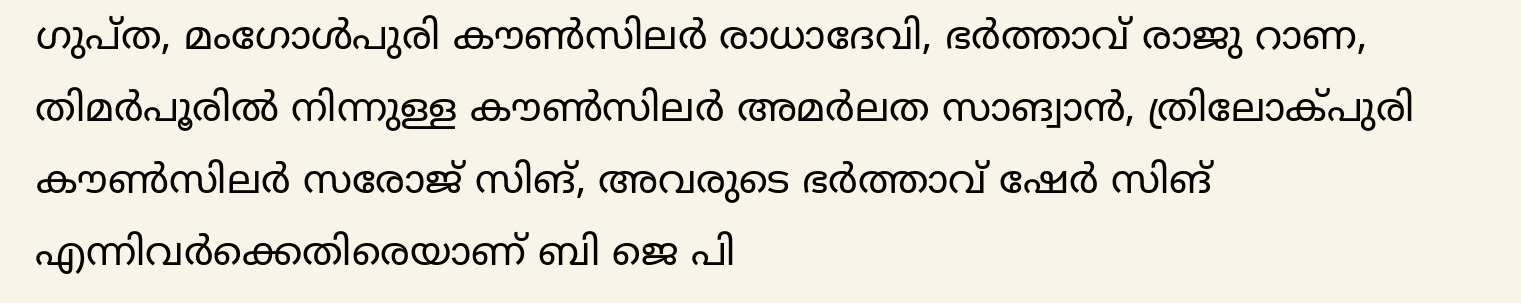ഗുപ്ത, മംഗോള്‍പുരി കൗണ്‍സിലര്‍ രാധാദേവി, ഭര്‍ത്താവ് രാജു റാണ, തിമര്‍പൂരില്‍ നിന്നുള്ള കൗണ്‍സിലര്‍ അമര്‍ലത സാങ്വാന്‍, ത്രിലോക്പുരി കൗണ്‍സിലര്‍ സരോജ് സിങ്, അവരുടെ ഭര്‍ത്താവ് ഷേര്‍ സിങ് എന്നിവര്‍ക്കെതിരെയാണ് ബി ജെ പി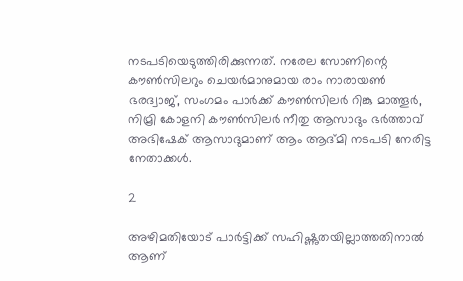നടപടിയെടുത്തിരിക്കുന്നത്. നരേല സോണിന്റെ കൗണ്‍സിലറും ചെയര്‍മാനുമായ രാം നാരായണ്‍ ഭരദ്വാജ്, സംഗമം പാര്‍ക്ക് കൗണ്‍സിലര്‍ റിങ്കു മാത്തൂര്‍, നിമ്രി കോളനി കൗണ്‍സിലര്‍ നീതു ആസാദും ഭര്‍ത്താവ് അഭിഷേക് ആസാദുമാണ് ആം ആദ്മി നടപടി നേരിട്ട നേതാക്കള്‍.

2

അഴിമതിയോട് പാര്‍ട്ടിക്ക് സഹിഷ്ണുതയില്ലാത്തതിനാല്‍ ആണ്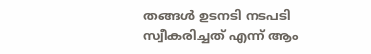തങ്ങള്‍ ഉടനടി നടപടി സ്വീകരിച്ചത് എന്ന് ആം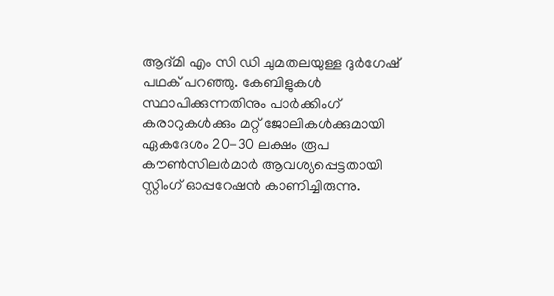ആദ്മി എം സി ഡി ചുമതലയുള്ള ദുര്‍ഗേഷ് പഥക് പറഞ്ഞു. കേബിളുകള്‍ സ്ഥാപിക്കുന്നതിനും പാര്‍ക്കിംഗ് കരാറുകള്‍ക്കും മറ്റ് ജോലികള്‍ക്കുമായി ഏകദേശം 20-30 ലക്ഷം രൂപ കൗണ്‍സിലര്‍മാര്‍ ആവശ്യപ്പെട്ടതായി സ്റ്റിംഗ് ഓപ്പറേഷന്‍ കാണിച്ചിരുന്നു.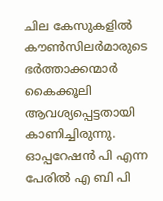ചില കേസുകളില്‍ കൗണ്‍സിലര്‍മാരുടെ ഭര്‍ത്താക്കന്മാര്‍ കൈക്കൂലി ആവശ്യപ്പെട്ടതായി കാണിച്ചിരുന്നു. ഓപ്പറേഷന്‍ പി എന്ന പേരില്‍ എ ബി പി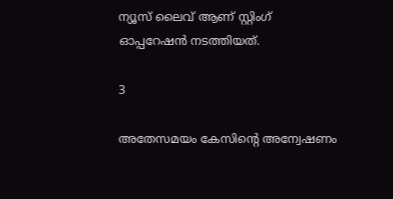ന്യൂസ് ലൈവ് ആണ് സ്റ്റിംഗ് ഓപ്പറേഷന്‍ നടത്തിയത്.

3

അതേസമയം കേസിന്റെ അന്വേഷണം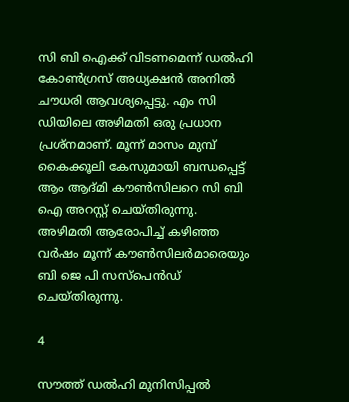സി ബി ഐക്ക് വിടണമെന്ന് ഡല്‍ഹി കോണ്‍ഗ്രസ് അധ്യക്ഷന്‍ അനില്‍ ചൗധരി ആവശ്യപ്പെട്ടു. എം സി ഡിയിലെ അഴിമതി ഒരു പ്രധാന പ്രശ്‌നമാണ്. മൂന്ന് മാസം മുമ്പ് കൈക്കൂലി കേസുമായി ബന്ധപ്പെട്ട് ആം ആദ്മി കൗണ്‍സിലറെ സി ബി ഐ അറസ്റ്റ് ചെയ്തിരുന്നു. അഴിമതി ആരോപിച്ച് കഴിഞ്ഞ വര്‍ഷം മൂന്ന് കൗണ്‍സിലര്‍മാരെയും ബി ജെ പി സസ്പെന്‍ഡ് ചെയ്തിരുന്നു.

4

സൗത്ത് ഡല്‍ഹി മുനിസിപ്പല്‍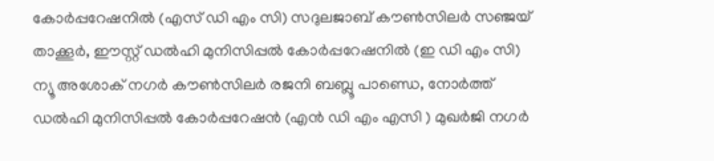കോര്‍പ്പറേഷനില്‍ (എസ് ഡി എം സി) സദുലജാബ് കൗണ്‍സിലര്‍ സഞ്ജയ് താക്കൂര്‍, ഈസ്റ്റ് ഡല്‍ഹി മുനിസിപ്പല്‍ കോര്‍പ്പറേഷനില്‍ (ഇ ഡി എം സി) ന്യൂ അശോക് നഗര്‍ കൗണ്‍സിലര്‍ രജനി ബബ്ലൂ പാണ്ഡെ, നോര്‍ത്ത് ഡല്‍ഹി മുനിസിപ്പല്‍ കോര്‍പ്പറേഷന്‍ (എന്‍ ഡി എം എസി ) മുഖര്‍ജി നഗര്‍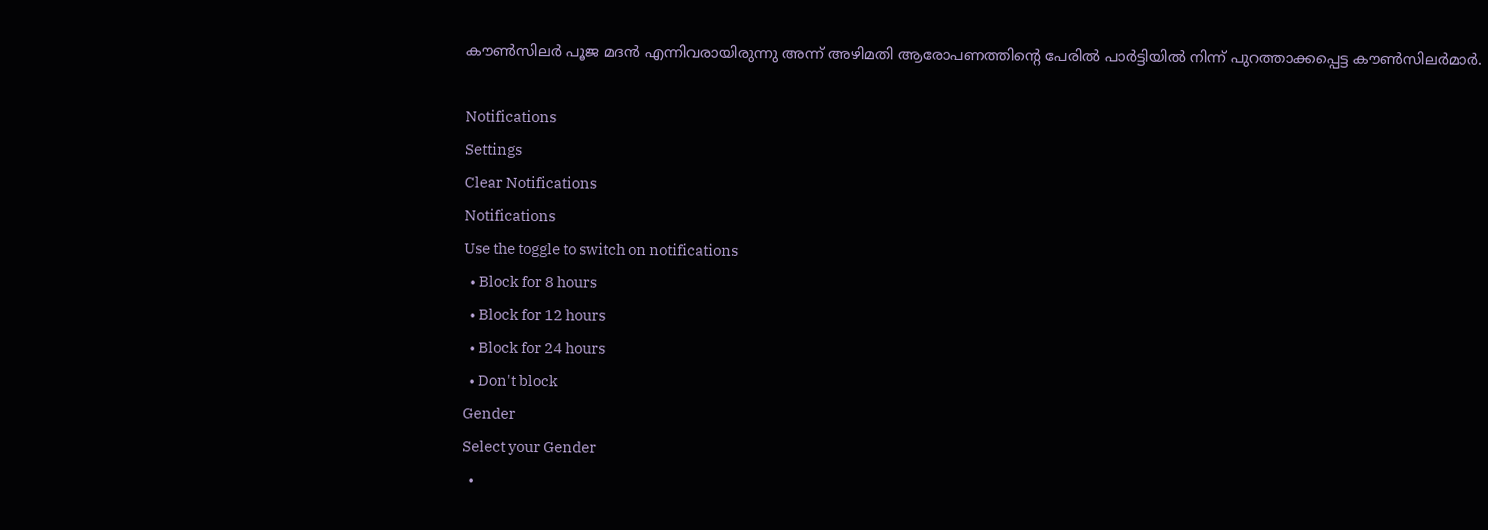കൗണ്‍സിലര്‍ പൂജ മദന്‍ എന്നിവരായിരുന്നു അന്ന് അഴിമതി ആരോപണത്തിന്റെ പേരില്‍ പാര്‍ട്ടിയില്‍ നിന്ന് പുറത്താക്കപ്പെട്ട കൗണ്‍സിലര്‍മാര്‍.

Notifications
Settings
Clear Notifications
Notifications
Use the toggle to switch on notifications
  • Block for 8 hours
  • Block for 12 hours
  • Block for 24 hours
  • Don't block
Gender
Select your Gender
  •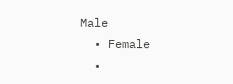Male
  • Female
  •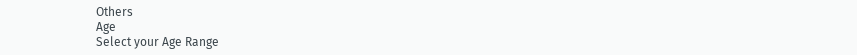Others
Age
Select your Age Range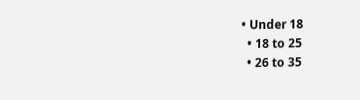• Under 18
  • 18 to 25
  • 26 to 35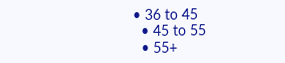• 36 to 45
  • 45 to 55
  • 55+